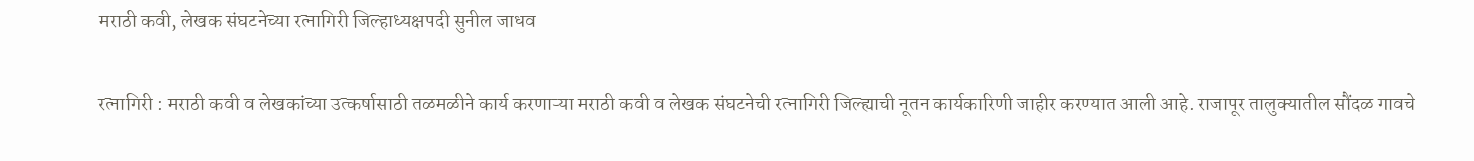मराठी कवी, लेखक संघटनेच्या रत्नागिरी जिल्हाध्यक्षपदी सुनील जाधव

रत्नागिरी : मराठी कवी व लेखकांच्या उत्कर्षासाठी तळमळीने कार्य करणाऱ्या मराठी कवी व लेखक संघटनेची रत्नागिरी जिल्ह्याची नूतन कार्यकारिणी जाहीर करण्यात आली आहे. राजापूर तालुक्यातील सौंदळ गावचे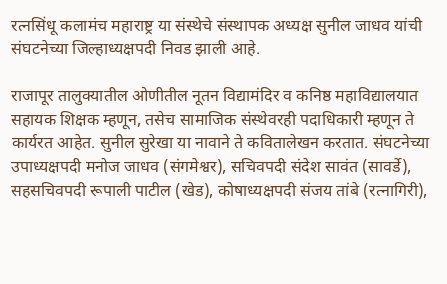रत्नसिंधू कलामंच महाराष्ट्र या संस्थेचे संस्थापक अध्यक्ष सुनील जाधव यांची संघटनेच्या जिल्हाध्यक्षपदी निवड झाली आहे.

राजापूर तालुक्यातील ओणीतील नूतन विद्यामंदिर व कनिष्ठ महाविद्यालयात सहायक शिक्षक म्हणून, तसेच सामाजिक संस्थेवरही पदाधिकारी म्हणून ते कार्यरत आहेत. सुनील सुरेखा या नावाने ते कवितालेखन करतात. संघटनेच्या उपाध्यक्षपदी मनोज जाधव (संगमेश्वर), सचिवपदी संदेश सावंत (सावर्डे), सहसचिवपदी रूपाली पाटील (खेड), कोषाध्यक्षपदी संजय तांबे (रत्नागिरी),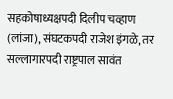सहकोषाध्यक्षपदी दिलीप चव्हाण (लांजा), संघटकपदी राजेश इंगळे, तर सल्लागारपदी राष्ट्रपाल सावंत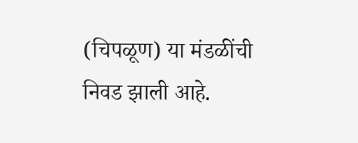(चिपळूण) या मंडळींची निवड झाली आहे.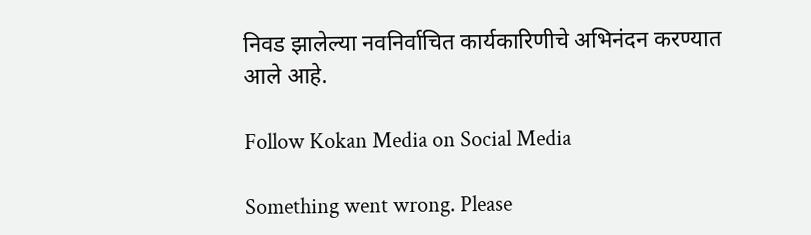निवड झालेल्या नवनिर्वाचित कार्यकारिणीचे अभिनंदन करण्यात आले आहे.

Follow Kokan Media on Social Media

Something went wrong. Please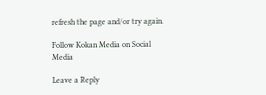refresh the page and/or try again.

Follow Kokan Media on Social Media

Leave a Reply